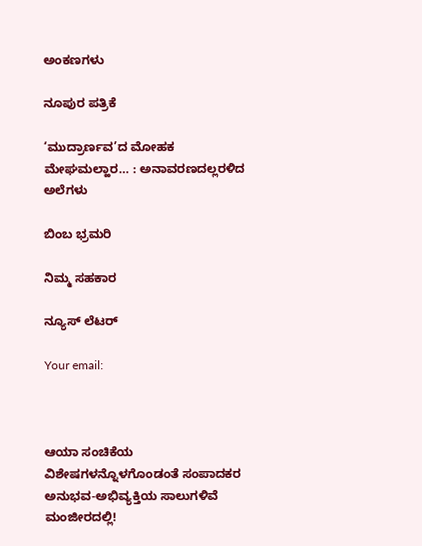ಅಂಕಣಗಳು

ನೂಪುರ ಪತ್ರಿಕೆ

‘ಮುದ್ರಾರ್ಣವ’ದ ಮೋಹಕ ಮೇಘಮಲ್ಹಾರ… : ಅನಾವರಣದಲ್ಲರಳಿದ ಅಲೆಗಳು

ಬಿಂಬ ಭ್ರಮರಿ

ನಿಮ್ಮ ಸಹಕಾರ

ನ್ಯೂಸ್ ಲೆಟರ್

Your email:



ಆಯಾ ಸಂಚಿಕೆಯ ವಿಶೇಷಗಳನ್ನೊಳಗೊಂಡಂತೆ ಸಂಪಾದಕರ ಅನುಭವ-ಅಭಿವ್ಯಕ್ತಿಯ ಸಾಲುಗಳಿವೆ ಮಂಜೀರದಲ್ಲಿ!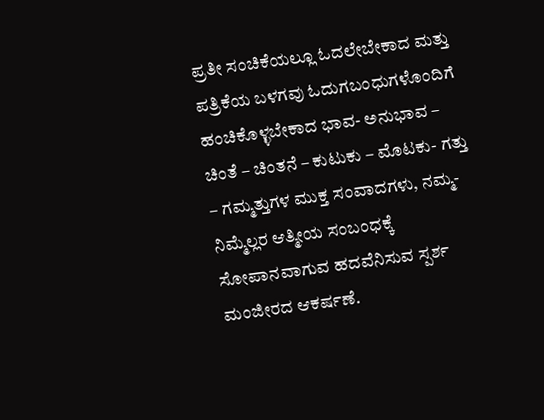ಪ್ರತೀ ಸಂಚಿಕೆಯಲ್ಲೂ ಓದಲೇಬೇಕಾದ ಮತ್ತು ಪತ್ರಿಕೆಯ ಬಳಗವು ಓದುಗಬಂಧುಗಳೊಂದಿಗೆ ಹಂಚಿಕೊಳ್ಳಬೇಕಾದ ಭಾವ- ಅನುಭಾವ – ಚಿಂತೆ – ಚಿಂತನೆ – ಕುಟುಕು – ಮೊಟಕು- ಗತ್ತು – ಗಮ್ಮತ್ತುಗಳ ಮುಕ್ತ ಸಂವಾದಗಳು, ನಮ್ಮ-ನಿಮ್ಮೆಲ್ಲರ ಆತ್ಮೀಯ ಸಂಬಂಧಕ್ಕೆ ಸೋಪಾನವಾಗುವ ಹದವೆನಿಸುವ ಸ್ಪರ್ಶ ಮಂಜೀರದ ಆಕರ್ಷಣೆ.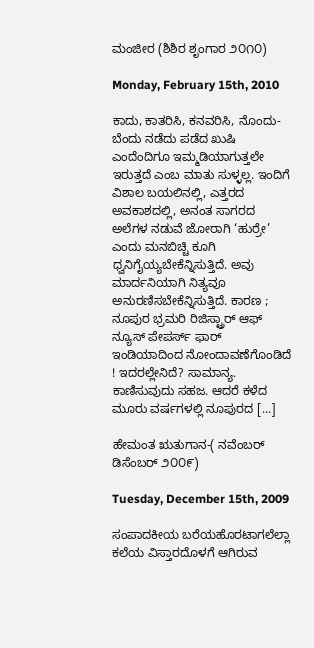ಮಂಜೀರ (ಶಿಶಿರ ಶೃಂಗಾರ ೨೦೧೦)

Monday, February 15th, 2010

ಕಾದು, ಕಾತರಿಸಿ, ಕನವರಿಸಿ, ನೊಂದು-ಬೆಂದು ನಡೆದು ಪಡೆದ ಖುಷಿ ಎಂದೆಂದಿಗೂ ಇಮ್ಮಡಿಯಾಗುತ್ತಲೇ ಇರುತ್ತದೆ ಎಂಬ ಮಾತು ಸುಳ್ಳಲ್ಲ. ಇಂದಿಗೆ ವಿಶಾಲ ಬಯಲಿನಲ್ಲಿ, ಎತ್ತರದ ಅವಕಾಶದಲ್ಲಿ, ಅನಂತ ಸಾಗರದ ಅಲೆಗಳ ನಡುವೆ ಜೋರಾಗಿ ‘ಹುರ್ರೇ’ ಎಂದು ಮನಬಿಚ್ಚಿ ಕೂಗಿ ಧ್ವನಿಗೈಯ್ಯಬೇಕೆನ್ನಿಸುತ್ತಿದೆ. ಅವು ಮಾರ್ದನಿಯಾಗಿ ನಿತ್ಯವೂ ಅನುರಣಿಸಬೇಕೆನ್ನಿಸುತ್ತಿದೆ. ಕಾರಣ ; ನೂಪುರ ಭ್ರಮರಿ ರಿಜಿಸ್ಟ್ರಾರ್ ಆಫ್ ನ್ಯೂಸ್ ಪೇಪರ್ಸ್ ಫಾರ್ ಇಂಡಿಯಾದಿಂದ ನೋಂದಾವಣೆಗೊಂಡಿದೆ ! ಇದರಲ್ಲೇನಿದೆ? ಸಾಮಾನ್ಯ. ಕಾಣಿಸುವುದು ಸಹಜ. ಆದರೆ ಕಳೆದ ಮೂರು ವರ್ಷಗಳಲ್ಲಿ ನೂಪುರದ [...]

ಹೇಮಂತ ಋತುಗಾನ-( ನವೆಂಬರ್ ಡಿಸೆಂಬರ್ ೨೦೦೯)

Tuesday, December 15th, 2009

ಸಂಪಾದಕೀಯ ಬರೆಯಹೊರಟಾಗಲೆಲ್ಲಾ ಕಲೆಯ ವಿಸ್ತಾರದೊಳಗೆ ಆಗಿರುವ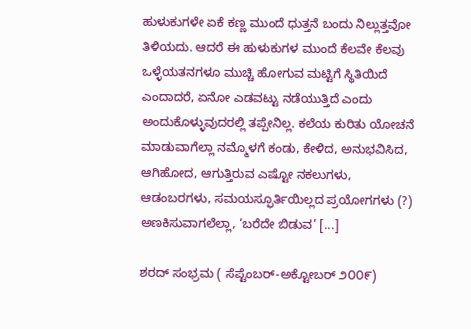ಹುಳುಕುಗಳೇ ಏಕೆ ಕಣ್ಣ ಮುಂದೆ ಧುತ್ತನೆ ಬಂದು ನಿಲ್ಲುತ್ತವೋ ತಿಳಿಯದು. ಆದರೆ ಈ ಹುಳುಕುಗಳ ಮುಂದೆ ಕೆಲವೇ ಕೆಲವು ಒಳ್ಳೆಯತನಗಳೂ ಮುಚ್ಚಿ ಹೋಗುವ ಮಟ್ಟಿಗೆ ಸ್ಥಿತಿಯಿದೆ ಎಂದಾದರೆ, ಏನೋ ಎಡವಟ್ಟು ನಡೆಯುತ್ತಿದೆ ಎಂದು ಅಂದುಕೊಳ್ಳುವುದರಲ್ಲಿ ತಪ್ಪೇನಿಲ್ಲ. ಕಲೆಯ ಕುರಿತು ಯೋಚನೆ ಮಾಡುವಾಗೆಲ್ಲಾ ನಮ್ಮೊಳಗೆ ಕಂಡು, ಕೇಳಿದ, ಅನುಭವಿಸಿದ, ಆಗಿಹೋದ, ಆಗುತ್ತಿರುವ ಎಷ್ಟೋ ನಕಲುಗಳು, ಆಡಂಬರಗಳು, ಸಮಯಸ್ಫೂರ್ತಿಯಿಲ್ಲದ ಪ್ರಯೋಗಗಳು (?) ಅಣಕಿಸುವಾಗಲೆಲ್ಲಾ, ‘ಬರೆದೇ ಬಿಡುವ’ [...]

ಶರದ್ ಸಂಭ್ರಮ ( ಸೆಪ್ಟೆಂಬರ್-ಅಕ್ಟೋಬರ್ ೨೦೦೯)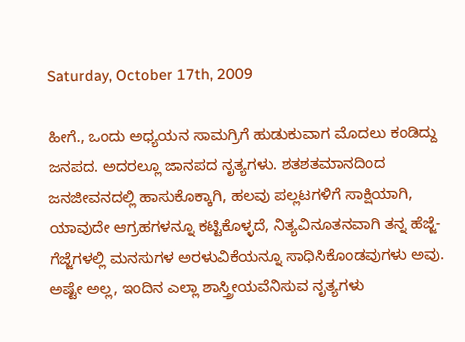Saturday, October 17th, 2009

ಹೀಗೆ., ಒಂದು ಅಧ್ಯಯನ ಸಾಮಗ್ರಿಗೆ ಹುಡುಕುವಾಗ ಮೊದಲು ಕಂಡಿದ್ದು ಜನಪದ. ಅದರಲ್ಲೂ ಜಾನಪದ ನೃತ್ಯಗಳು. ಶತಶತಮಾನದಿಂದ ಜನಜೀವನದಲ್ಲಿ ಹಾಸುಕೊಕ್ಕಾಗಿ, ಹಲವು ಪಲ್ಲಟಗಳಿಗೆ ಸಾಕ್ಷಿಯಾಗಿ, ಯಾವುದೇ ಆಗ್ರಹಗಳನ್ನೂ ಕಟ್ಟಿಕೊಳ್ಳದೆ, ನಿತ್ಯವಿನೂತನವಾಗಿ ತನ್ನ ಹೆಜ್ಜೆ-ಗೆಜ್ಜೆಗಳಲ್ಲಿ ಮನಸುಗಳ ಅರಳುವಿಕೆಯನ್ನೂ ಸಾಧಿಸಿಕೊಂಡವುಗಳು ಅವು. ಅಷ್ಟೇ ಅಲ್ಲ, ಇಂದಿನ ಎಲ್ಲಾ ಶಾಸ್ತ್ರೀಯವೆನಿಸುವ ನೃತ್ಯಗಳು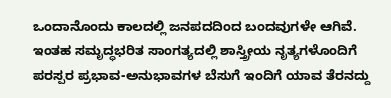ಒಂದಾನೊಂದು ಕಾಲದಲ್ಲಿ ಜನಪದದಿಂದ ಬಂದವುಗಳೇ ಆಗಿವೆ. ಇಂತಹ ಸಮೃದ್ಧಭರಿತ ಸಾಂಗತ್ಯದಲ್ಲಿ ಶಾಸ್ತ್ರೀಯ ನೃತ್ಯಗಳೊಂದಿಗೆ ಪರಸ್ಪರ ಪ್ರಭಾವ-ಅನುಭಾವಗಳ ಬೆಸುಗೆ ಇಂದಿಗೆ ಯಾವ ತೆರನದ್ದು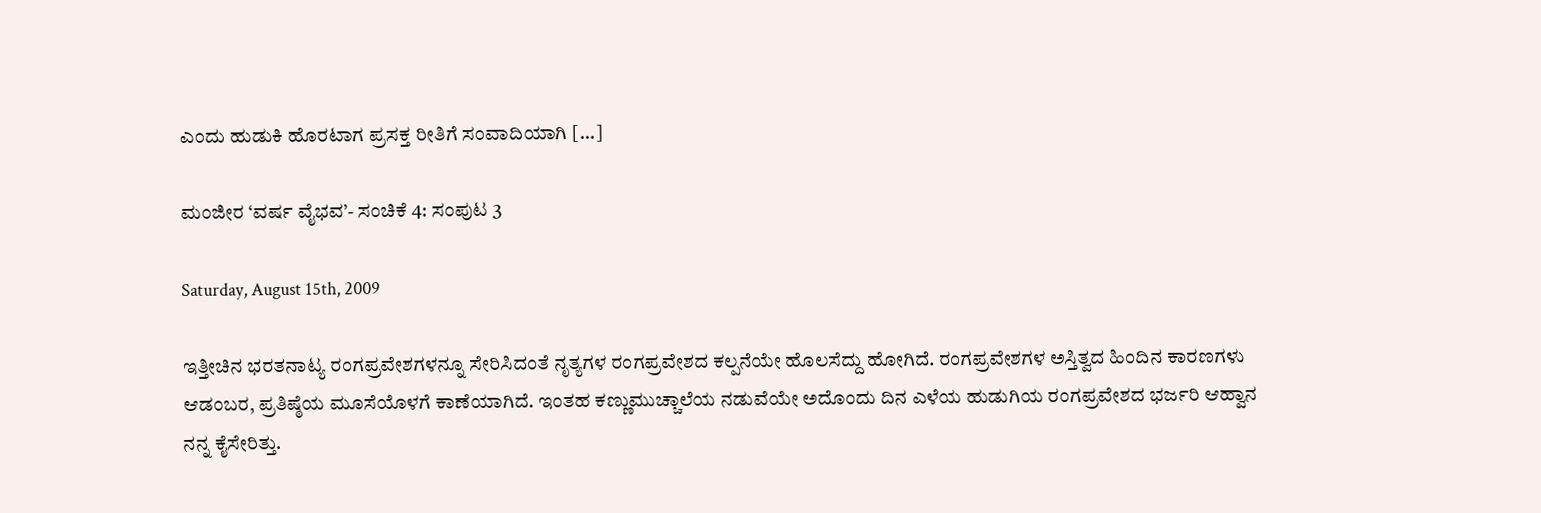ಎಂದು ಹುಡುಕಿ ಹೊರಟಾಗ ಪ್ರಸಕ್ತ ರೀತಿಗೆ ಸಂವಾದಿಯಾಗಿ [...]

ಮಂಜೀರ ‘ವರ್ಷ ವೈಭವ’- ಸಂಚಿಕೆ 4: ಸಂಪುಟ 3

Saturday, August 15th, 2009

ಇತ್ತೀಚಿನ ಭರತನಾಟ್ಯ ರಂಗಪ್ರವೇಶಗಳನ್ನೂ ಸೇರಿಸಿದಂತೆ ನೃತ್ಯಗಳ ರಂಗಪ್ರವೇಶದ ಕಲ್ಪನೆಯೇ ಹೊಲಸೆದ್ದು ಹೋಗಿದೆ. ರಂಗಪ್ರವೇಶಗಳ ಅಸ್ತಿತ್ವದ ಹಿಂದಿನ ಕಾರಣಗಳು ಆಡಂಬರ, ಪ್ರತಿಷ್ಠೆಯ ಮೂಸೆಯೊಳಗೆ ಕಾಣೆಯಾಗಿದೆ. ಇಂತಹ ಕಣ್ಣುಮುಚ್ಚಾಲೆಯ ನಡುವೆಯೇ ಅದೊಂದು ದಿನ ಎಳೆಯ ಹುಡುಗಿಯ ರಂಗಪ್ರವೇಶದ ಭರ್ಜರಿ ಆಹ್ವಾನ ನನ್ನ ಕೈಸೇರಿತ್ತು.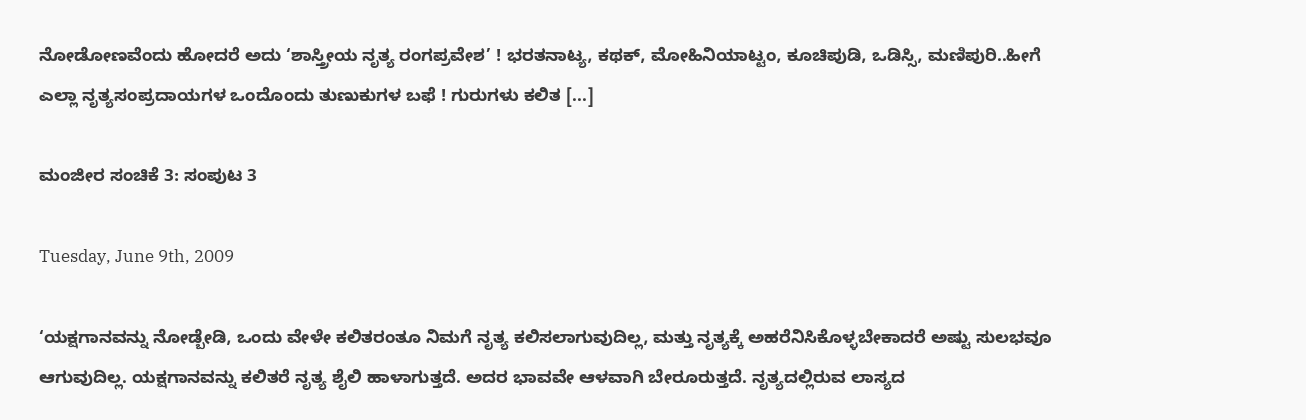ನೋಡೋಣವೆಂದು ಹೋದರೆ ಅದು ‘ಶಾಸ್ತ್ರೀಯ ನೃತ್ಯ ರಂಗಪ್ರವೇಶ’ ! ಭರತನಾಟ್ಯ, ಕಥಕ್, ಮೋಹಿನಿಯಾಟ್ಟಂ, ಕೂಚಿಪುಡಿ, ಒಡಿಸ್ಸಿ, ಮಣಿಪುರಿ..ಹೀಗೆ ಎಲ್ಲಾ ನೃತ್ಯಸಂಪ್ರದಾಯಗಳ ಒಂದೊಂದು ತುಣುಕುಗಳ ಬಫೆ ! ಗುರುಗಳು ಕಲಿತ [...]

ಮಂಜೀರ ಸಂಚಿಕೆ 3: ಸಂಪುಟ 3

Tuesday, June 9th, 2009

‘ಯಕ್ಷಗಾನವನ್ನು ನೋಡ್ಬೇಡಿ, ಒಂದು ವೇಳೇ ಕಲಿತರಂತೂ ನಿಮಗೆ ನೃತ್ಯ ಕಲಿಸಲಾಗುವುದಿಲ್ಲ, ಮತ್ತು ನೃತ್ಯಕ್ಕೆ ಅಹ‌ರೆನಿಸಿಕೊಳ್ಳಬೇಕಾದರೆ ಅಷ್ಟು ಸುಲಭವೂ ಆಗುವುದಿಲ್ಲ. ಯಕ್ಷಗಾನವನ್ನು ಕಲಿತರೆ ನೃತ್ಯ ಶೈಲಿ ಹಾಳಾಗುತ್ತದೆ. ಅದರ ಭಾವವೇ ಆಳವಾಗಿ ಬೇರೂರುತ್ತದೆ. ನೃತ್ಯದಲ್ಲಿರುವ ಲಾಸ್ಯದ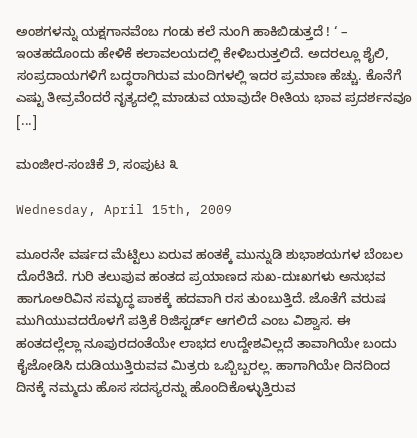ಅಂಶ‌ಗಳನ್ನು ಯಕ್ಷಗಾನವೆಂಬ ಗಂಡು ಕಲೆ ನುಂಗಿ ಹಾಕಿಬಿಡುತ್ತದೆ ! ‘ – ಇಂತಹದೊಂದು ಹೇಳಿಕೆ ಕಲಾವಲಯದಲ್ಲಿ ಕೇಳಿಬರುತ್ತಲಿದೆ. ಅದರಲ್ಲೂ ಶೈಲಿ, ಸಂಪ್ರದಾಯಗಳಿಗೆ ಬದ್ಧರಾಗಿರುವ ಮಂದಿಗಳಲ್ಲಿ ಇದರ ಪ್ರಮಾಣ ಹೆಚ್ಚು. ಕೊನೆಗೆ ಎಷ್ಟು ತೀವ್ರವೆಂದರೆ ನೃತ್ಯದಲ್ಲಿ ಮಾಡುವ ಯಾವುದೇ ರೀತಿಯ ಭಾವ ಪ್ರದರ್ಶನವೂ [...]

ಮಂಜೀರ-ಸಂಚಿಕೆ ೨, ಸಂಪುಟ ೩

Wednesday, April 15th, 2009

ಮೂರನೇ ವರ್ಷದ ಮೆಟ್ಟಿಲು ಏರುವ ಹಂತಕ್ಕೆ ಮುನ್ನುಡಿ ಶುಭಾಶಯಗಳ ಬೆಂಬಲ ದೊರೆತಿದೆ. ಗುರಿ ತಲುಪುವ ಹಂತದ ಪ್ರಯಾಣದ ಸುಖ-ದುಃಖಗಳು ಅನುಭವ ಹಾಗೂ‌ಅರಿವಿನ ಸಮೃದ್ಧ ಪಾಕಕ್ಕೆ ಹದವಾಗಿ ರಸ ತುಂಬುತ್ತಿದೆ. ಜೊತೆಗೆ ವರುಷ ಮುಗಿಯುವದರೊಳಗೆ ಪತ್ರಿಕೆ ರಿಜಿಸ್ಟರ್ಡ್ ಆಗಲಿದೆ ಎಂಬ ವಿಶ್ವಾಸ. ಈ ಹಂತದಲ್ಲೆಲ್ಲಾ ನೂಪುರದಂತೆಯೇ ಲಾಭದ ಉದ್ದೇಶವಿಲ್ಲದೆ ತಾವಾಗಿಯೇ ಬಂದು ಕೈಜೋಡಿಸಿ ದುಡಿಯುತ್ತಿರುವವ ಮಿತ್ರರು ಒಬ್ಬಿಬ್ಬರಲ್ಲ. ಹಾಗಾಗಿಯೇ ದಿನದಿಂದ ದಿನಕ್ಕೆ ನಮ್ಮದು ಹೊಸ ಸದಸ್ಯರನ್ನು ಹೊಂದಿಕೊಳ್ಳುತ್ತಿರುವ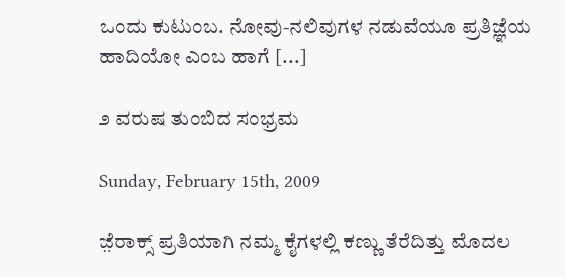ಒಂದು ಕುಟುಂಬ. ನೋವು-ನಲಿವುಗಳ ನಡುವೆಯೂ ಪ್ರತಿಜ್ಞೆಯ ಹಾದಿಯೋ ಎಂಬ ಹಾಗೆ [...]

೨ ವರುಷ ತುಂಬಿದ ಸಂಭ್ರಮ

Sunday, February 15th, 2009

ಜ಼ೆರಾಕ್ಸ್ ಪ್ರತಿಯಾಗಿ ನಮ್ಮ ಕೈಗಳಲ್ಲಿ ಕಣ್ಣು ತೆರೆದಿತ್ತು ಮೊದಲ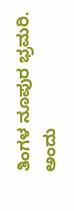ತಿಂಗಳ ನೂಪುರ ಭ್ರಮರಿ. ಅಂದು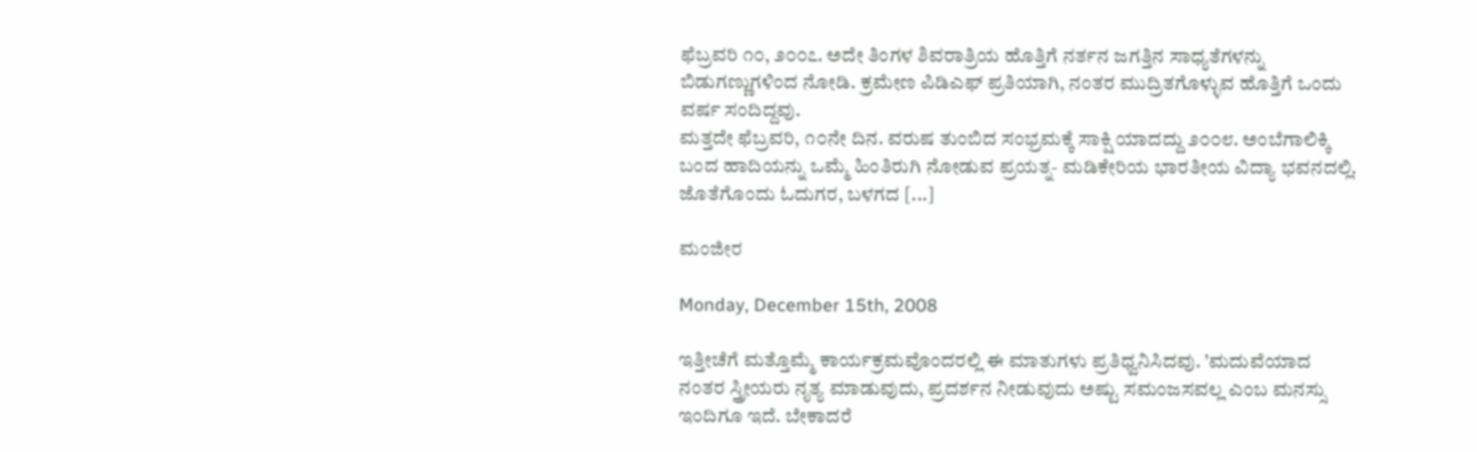ಫೆಬ್ರವರಿ ೧೦, ೨೦೦೭. ಅದೇ ತಿಂಗಳ ಶಿವರಾತ್ರಿಯ ಹೊತ್ತಿಗೆ ನರ್ತನ ಜಗತ್ತಿನ ಸಾಧ್ಯತೆಗಳನ್ನು ಬಿಡುಗಣ್ಣುಗಳಿಂದ ನೋಡಿ. ಕ್ರಮೇಣ ಪಿಡಿ‌ಎಫ್ ಪ್ರತಿಯಾಗಿ, ನಂತರ ಮುದ್ರಿತಗೊಳ್ಳುವ ಹೊತ್ತಿಗೆ ಒಂದು ವರ್ಷ ಸಂದಿದ್ದವು.
ಮತ್ತದೇ ಫೆಬ್ರವರಿ, ೧೦ನೇ ದಿನ. ವರುಷ ತುಂಬಿದ ಸಂಭ್ರಮಕ್ಕೆ ಸಾಕ್ಷಿ ಯಾದದ್ದು ೨೦೦೮. ಅಂಬೆಗಾಲಿಕ್ಕಿ ಬಂದ ಹಾದಿಯನ್ನು ಒಮ್ಮೆ ಹಿಂತಿರುಗಿ ನೋಡುವ ಪ್ರಯತ್ನ- ಮಡಿಕೇರಿಯ ಭಾರತೀಯ ವಿದ್ಯಾ ಭವನದಲ್ಲಿ. ಜೊತೆಗೊಂದು ಓದುಗರ, ಬಳಗದ [...]

ಮಂಜೀರ

Monday, December 15th, 2008

ಇತ್ತೀಚೆಗೆ ಮತ್ತೊಮ್ಮೆ ಕಾರ್ಯಕ್ರಮವೊಂದರಲ್ಲಿ ಈ ಮಾತುಗಳು ಪ್ರತಿಧ್ವನಿಸಿದವು. ’ಮದುವೆಯಾದ ನಂತರ ಸ್ತ್ರೀಯರು ನೃತ್ಯ ಮಾಡುವುದು, ಪ್ರದರ್ಶನ ನೀಡುವುದು ಅಷ್ಟು ಸಮಂಜಸವಲ್ಲ ಎಂಬ ಮನಸ್ಸು ಇಂದಿಗೂ ಇದೆ. ಬೇಕಾದರೆ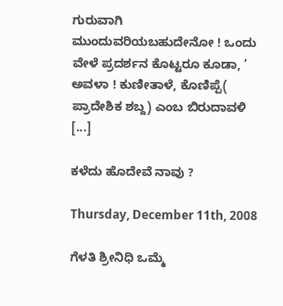ಗುರುವಾಗಿ ಮುಂದುವರಿಯಬಹುದೇನೋ ! ಒಂದು ವೇಳೆ ಪ್ರದರ್ಶನ ಕೊಟ್ಟರೂ ಕೂಡಾ, ’ ಅವಳಾ ! ಕುಣೀತಾಳೆ, ಕೊಣಿಪ್ಪೆ( ಪ್ರಾದೇಶಿಕ ಶಬ್ದ) ಎಂಬ ಬಿರುದಾವಳಿ [...]

ಕಳೆದು ಹೊದೇವೆ ನಾವು ?

Thursday, December 11th, 2008

ಗೆಳತಿ ಶ್ರೀನಿಧಿ ಒಮ್ಮೆ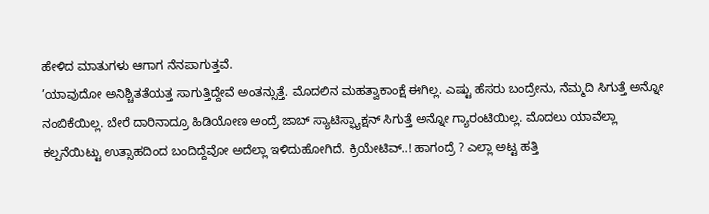ಹೇಳಿದ ಮಾತುಗಳು ಆಗಾಗ ನೆನಪಾಗುತ್ತವೆ.
’ಯಾವುದೋ ಅನಿಶ್ಚಿತತೆಯತ್ತ ಸಾಗುತ್ತಿದ್ದೇವೆ ಅಂತನ್ಸುತ್ತೆ. ಮೊದಲಿನ ಮಹತ್ವಾಕಾಂಕ್ಷೆ ಈಗಿಲ್ಲ. ಎಷ್ಟು ಹೆಸರು ಬಂದ್ರೇನು, ನೆಮ್ಮದಿ ಸಿಗುತ್ತೆ ಅನ್ನೋ ನಂಬಿಕೆಯಿಲ್ಲ. ಬೇರೆ ದಾರಿನಾದ್ರೂ ಹಿಡಿಯೋಣ ಅಂದ್ರೆ ಜಾಬ್ ಸ್ಯಾಟಿಸ್ಫ್ಯಾಕ್ಷನ್ ಸಿಗುತ್ತೆ ಅನ್ನೋ ಗ್ಯಾರಂಟಿಯಿಲ್ಲ. ಮೊದಲು ಯಾವೆಲ್ಲಾ ಕಲ್ಪನೆಯಿಟ್ಟು ಉತ್ಸಾಹದಿಂದ ಬಂದಿದ್ದೆವೋ ಅದೆಲ್ಲಾ ಇಳಿದುಹೋಗಿದೆ. ಕ್ರಿಯೇಟಿವ್..! ಹಾಗಂದ್ರೆ ? ಎಲ್ಲಾ ಅಟ್ಟ ಹತ್ತಿ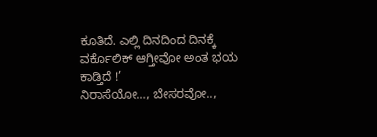ಕೂತಿದೆ. ಎಲ್ಲಿ ದಿನದಿಂದ ದಿನಕ್ಕೆ ವರ್ಕೊಲಿಕ್ ಆಗ್ತೀವೋ ಅಂತ ಭಯ ಕಾಡ್ತಿದೆ !’
ನಿರಾಸೆಯೋ…, ಬೇಸರವೋ..,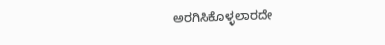ಅರಗಿಸಿಕೊಳ್ಳಲಾರದೇ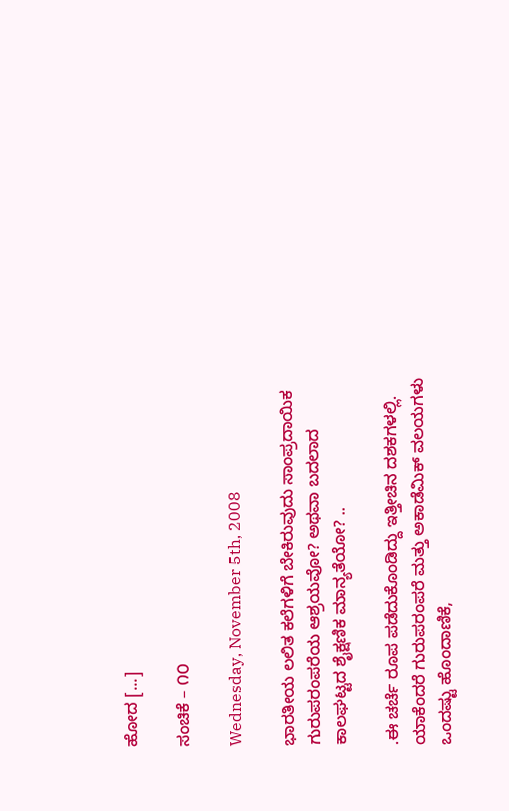ಹೋದ [...]

ಸಂಚಿಕೆ – ೧೦

Wednesday, November 5th, 2008

ಭಾರತೀಯ ಲಲಿತ ಕಲೆಗಳಿಗೆ ಬೇಕಿರುವುದು ಸಾಂಪ್ರದಾಯಿಕ ಗುರುಪರಂಪರೆಯ ಆಶ್ರಯವೋ? ಅಥವಾ ಬದಲಾದ ಕಾಲಘಟ್ಟದ ಶೈಕ್ಷಣಿಕ ಮಾನ್ಯತೆಯೋ? ..

.ಈ ಚರ್ಚೆ ರೂಪ ಪಡೆದುಕೊಂಡಿದ್ದು ಇತ್ತೀಚಿನ ದಶಕಗಳಲ್ಲಿ. ಯಾಕೆಂದರೆ ಗುರುಪರಂಪರೆ ಮತ್ತು ಅಕಾಡೆಮಿಕ್ ವಲಯಗಳು ಒಂದಷ್ಟು ಹೊಂದಾಣಿಕೆ,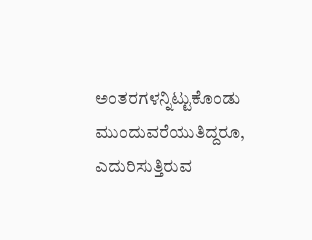ಅಂತರಗಳನ್ನಿಟ್ಟುಕೊಂಡು ಮುಂದುವರೆಯುತಿದ್ದರೂ, ಎದುರಿಸುತ್ತಿರುವ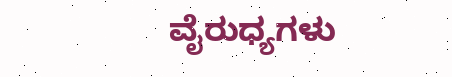ವೈರುಧ್ಯಗಳು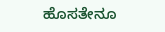ಹೊಸತೇನೂ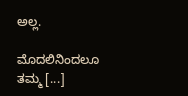ಅಲ್ಲ.

ಮೊದಲಿನಿಂದಲೂ ತಮ್ಮ [...]